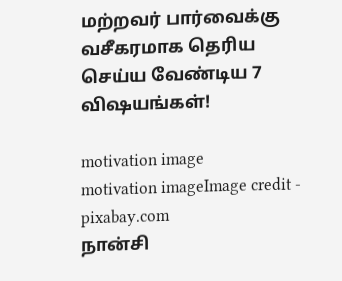மற்றவர் பார்வைக்கு வசீகரமாக தெரிய செய்ய வேண்டிய 7 விஷயங்கள்!

motivation image
motivation imageImage credit - pixabay.com
நான்சி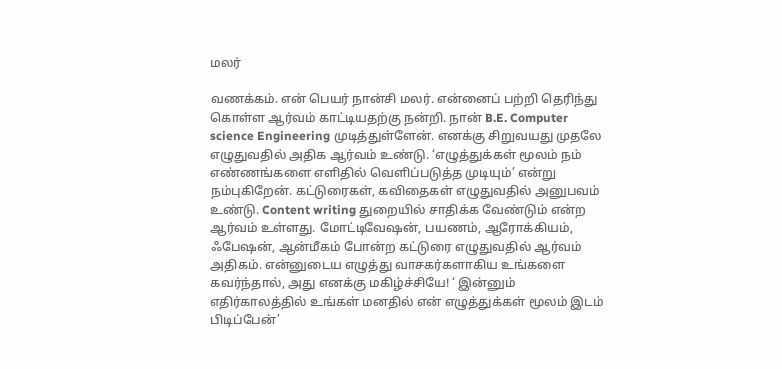மலர்

வணக்கம். என் பெயர் நான்சி மலர். என்னைப் பற்றி தெரிந்து கொள்ள ஆர்வம் காட்டியதற்கு நன்றி. நான் B.E. Computer science Engineering முடித்துள்ளேன். எனக்கு சிறுவயது முதலே எழுதுவதில் அதிக ஆர்வம் உண்டு. ‘எழுத்துக்கள் மூலம் நம் எண்ணங்களை எளிதில் வெளிப்படுத்த முடியும்’ என்று நம்புகிறேன். கட்டுரைகள், கவிதைகள் எழுதுவதில் அனுபவம் உண்டு. Content writing துறையில் சாதிக்க வேண்டும் என்ற ஆர்வம் உள்ளது. மோட்டிவேஷன், பயணம், ஆரோக்கியம், ஃபேஷன், ஆன்மீகம் போன்ற கட்டுரை எழுதுவதில் ஆர்வம் அதிகம். என்னுடைய எழுத்து வாசகர்களாகிய உங்களை கவர்ந்தால், அது எனக்கு மகிழ்ச்சியே! ‘ இன்னும் எதிர்காலத்தில் உங்கள் மனதில் என் எழுத்துக்கள் மூலம் இடம் பிடிப்பேன்’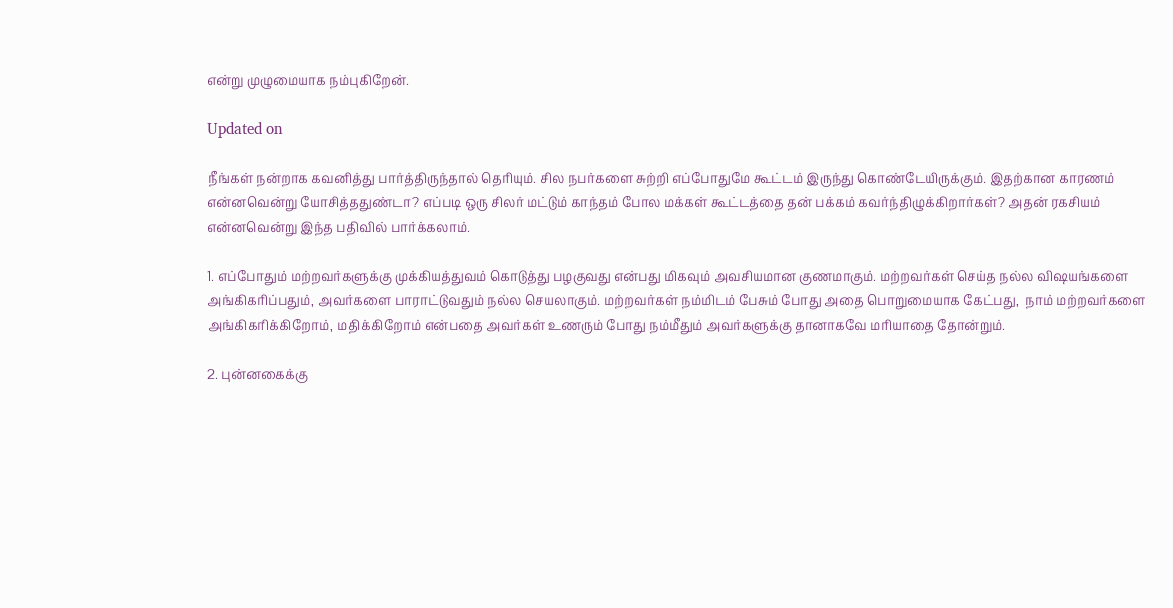என்று முழுமையாக நம்புகிறேன்.

Updated on

நீங்கள் நன்றாக கவனித்து பார்த்திருந்தால் தெரியும். சில நபர்களை சுற்றி எப்போதுமே கூட்டம் இருந்து கொண்டேயிருக்கும். இதற்கான காரணம் என்னவென்று யோசித்ததுண்டா? எப்படி ஒரு சிலர் மட்டும் காந்தம் போல மக்கள் கூட்டத்தை தன் பக்கம் கவர்ந்திழுக்கிறார்கள்? அதன் ரகசியம் என்னவென்று இந்த பதிவில் பார்க்கலாம்.

1. எப்போதும் மற்றவர்களுக்கு முக்கியத்துவம் கொடுத்து பழகுவது என்பது மிகவும் அவசியமான குணமாகும். மற்றவர்கள் செய்த நல்ல விஷயங்களை அங்கிகரிப்பதும், அவர்களை பாராட்டுவதும் நல்ல செயலாகும். மற்றவர்கள் நம்மிடம் பேசும் போது அதை பொறுமையாக கேட்பது,  நாம் மற்றவர்களை  அங்கிகரிக்கிறோம், மதிக்கிறோம் என்பதை அவர்கள் உணரும் போது நம்மீதும் அவர்களுக்கு தானாகவே மரியாதை தோன்றும்.

2. புன்னகைக்கு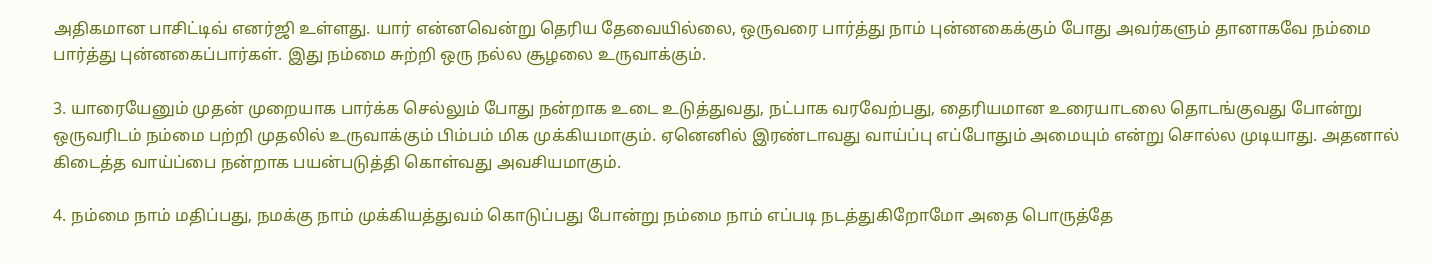அதிகமான பாசிட்டிவ் எனர்ஜி உள்ளது. யார் என்னவென்று தெரிய தேவையில்லை, ஒருவரை பார்த்து நாம் புன்னகைக்கும் போது அவர்களும் தானாகவே நம்மை பார்த்து புன்னகைப்பார்கள். இது நம்மை சுற்றி ஒரு நல்ல சூழலை உருவாக்கும்.

3. யாரையேனும் முதன் முறையாக பார்க்க செல்லும் போது நன்றாக உடை உடுத்துவது, நட்பாக வரவேற்பது, தைரியமான உரையாடலை தொடங்குவது போன்று ஒருவரிடம் நம்மை பற்றி முதலில் உருவாக்கும் பிம்பம் மிக முக்கியமாகும். ஏனெனில் இரண்டாவது வாய்ப்பு எப்போதும் அமையும் என்று சொல்ல முடியாது. அதனால் கிடைத்த வாய்ப்பை நன்றாக பயன்படுத்தி கொள்வது அவசியமாகும்.

4. நம்மை நாம் மதிப்பது, நமக்கு நாம் முக்கியத்துவம் கொடுப்பது போன்று நம்மை நாம் எப்படி நடத்துகிறோமோ அதை பொருத்தே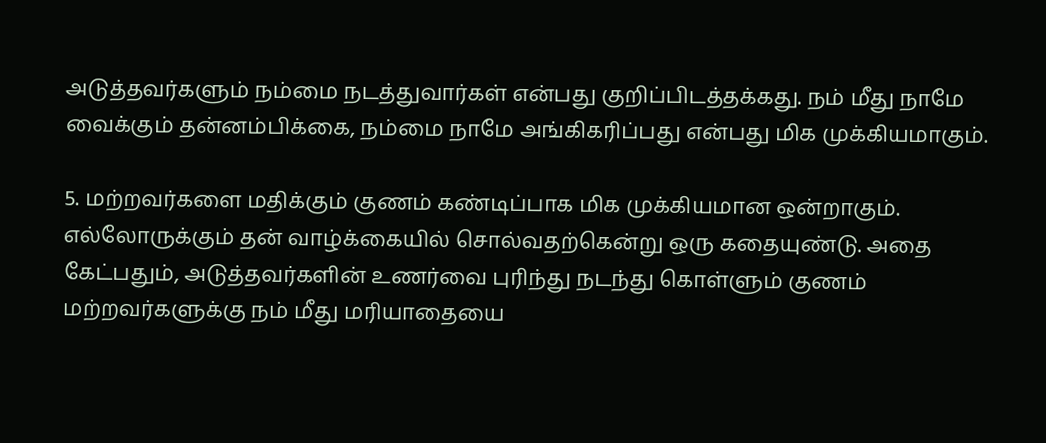அடுத்தவர்களும் நம்மை நடத்துவார்கள் என்பது குறிப்பிடத்தக்கது. நம் மீது நாமே வைக்கும் தன்னம்பிக்கை, நம்மை நாமே அங்கிகரிப்பது என்பது மிக முக்கியமாகும்.

5. மற்றவர்களை மதிக்கும் குணம் கண்டிப்பாக மிக முக்கியமான ஒன்றாகும். எல்லோருக்கும் தன் வாழ்க்கையில் சொல்வதற்கென்று ஒரு கதையுண்டு. அதை கேட்பதும், அடுத்தவர்களின் உணர்வை புரிந்து நடந்து கொள்ளும் குணம் மற்றவர்களுக்கு நம் மீது மரியாதையை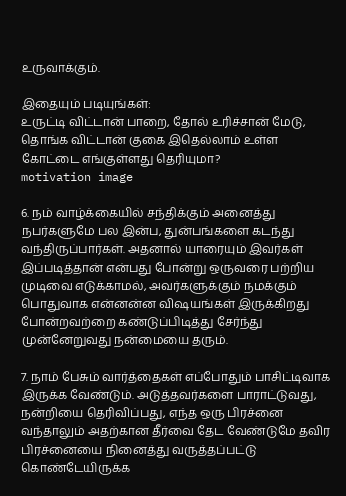உருவாக்கும்.

இதையும் படியுங்கள்:
உருட்டி விட்டான் பாறை, தோல் உரிச்சான் மேடு, தொங்க விட்டான் குகை இதெல்லாம் உள்ள கோட்டை எங்குள்ளது தெரியுமா?
motivation image

6. நம் வாழ்க்கையில் சந்திக்கும் அனைத்து நபர்களுமே பல இன்ப, துன்பங்களை கடந்து வந்திருப்பார்கள். அதனால் யாரையும் இவர்கள் இப்படித்தான் என்பது போன்று ஒருவரை பற்றிய முடிவை எடுக்காமல், அவர்களுக்கும் நமக்கும் பொதுவாக என்னன்ன விஷயங்கள் இருக்கிறது போன்றவற்றை கண்டுப்பிடித்து சேர்ந்து முன்னேறுவது நன்மையை தரும்.

7. நாம் பேசும் வார்த்தைகள் எப்போதும் பாசிட்டிவாக இருக்க வேண்டும். அடுத்தவர்களை பாராட்டுவது, நன்றியை தெரிவிப்பது, எந்த ஒரு பிரச்னை வந்தாலும் அதற்கான தீர்வை தேட வேண்டுமே தவிர பிரச்னையை நினைத்து வருத்தப்பட்டு கொண்டேயிருக்க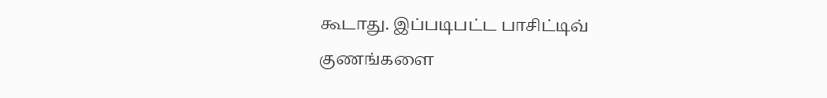கூடாது. இப்படிபட்ட பாசிட்டிவ் குணங்களை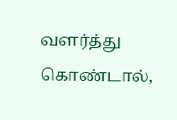வளர்த்து கொண்டால்,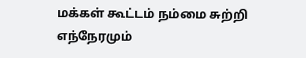மக்கள் கூட்டம் நம்மை சுற்றி எந்நேரமும்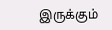இருக்கும்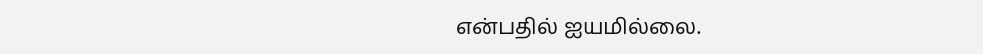என்பதில் ஐயமில்லை.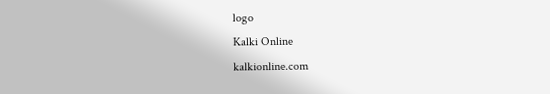logo
Kalki Online
kalkionline.com